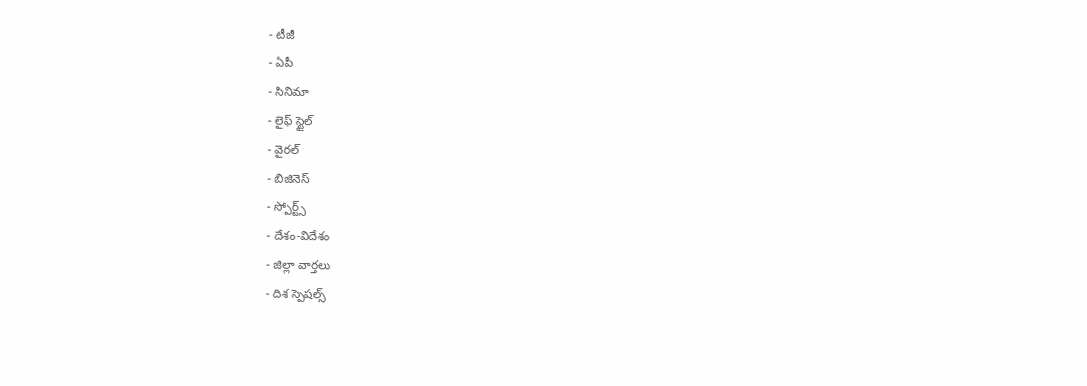- టీజీ
- ఏపీ
- సినిమా
- లైఫ్ స్టైల్
- వైరల్
- బిజినెస్
- స్పోర్ట్స్
- దేశం-విదేశం
- జిల్లా వార్తలు
- దిశ స్పెషల్స్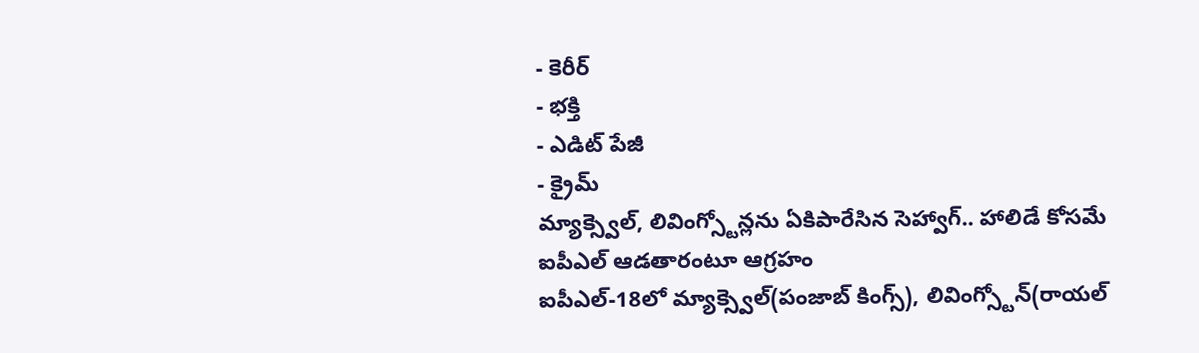- కెరీర్
- భక్తి
- ఎడిట్ పేజీ
- క్రైమ్
మ్యాక్స్వెల్, లివింగ్స్టోన్లను ఏకిపారేసిన సెహ్వాగ్.. హాలిడే కోసమే ఐపీఎల్ ఆడతారంటూ ఆగ్రహం
ఐపీఎల్-18లో మ్యాక్స్వెల్(పంజాబ్ కింగ్స్), లివింగ్స్టోన్(రాయల్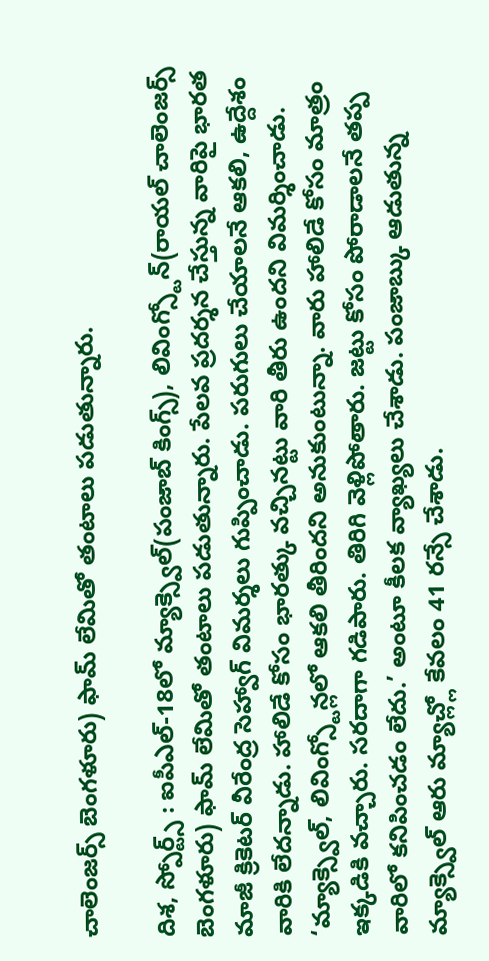చాలెంజర్స్ బెంగళూరు) ఫామ్ లేమితో తంటాలు పడుతున్నారు.

దిశ, స్పోర్ట్స్ : ఐపీఎల్-18లో మ్యాక్స్వెల్(పంజాబ్ కింగ్స్), లివింగ్స్టోన్(రాయల్ చాలెంజర్స్ బెంగళూరు) ఫామ్ లేమితో తంటాలు పడుతున్నారు. పేలవ ప్రదర్శన చేస్తున్న వారిపై భారత మాజీ క్రికెటర్ వీరేంద్ర సెహ్వాగ్ విమర్శలు గుప్పించాడు. పరుగులు చేయాలనే ఆకలి, ఉద్దేశం వారికి లేదన్నాడు. హాలిడే కోసం భారత్కు వచ్చినట్టు వారి తీరు ఉందని విమర్శించాడు. ‘మ్యాక్స్వెల్, లివింగ్స్టోన్లలో ఆకలి తీరిందని అనుకుంటున్నా. వారు హాలిడే కోసం మాత్రం ఇక్కడికి వచ్చారు. సరదాగా గడిపారు. తిరిగి వెళ్లిపోతారు. జట్టు కోసం పోరాడాలనే తప్ప వారిలో కనిపించడం లేదు.’ అంటూ కీలక వ్యాఖ్యలు చేశాడు. పంజాబ్కు ఆడుతున్న మ్యాక్స్వెల్ ఆరు మ్యాచ్ల్లో కేవలం 41 రన్సే చేశాడు.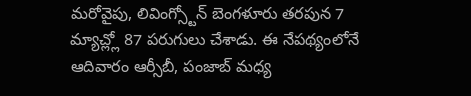మరోవైపు, లివింగ్స్టోన్ బెంగళూరు తరపున 7 మ్యాచ్ల్లో 87 పరుగులు చేశాడు. ఈ నేపథ్యంలోనే ఆదివారం ఆర్సీబీ, పంజాబ్ మధ్య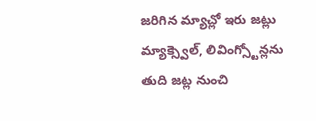జరిగిన మ్యాచ్లో ఇరు జట్లు మ్యాక్స్వెల్, లివింగ్స్టోన్లను తుది జట్ల నుంచి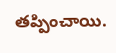తప్పించాయి.